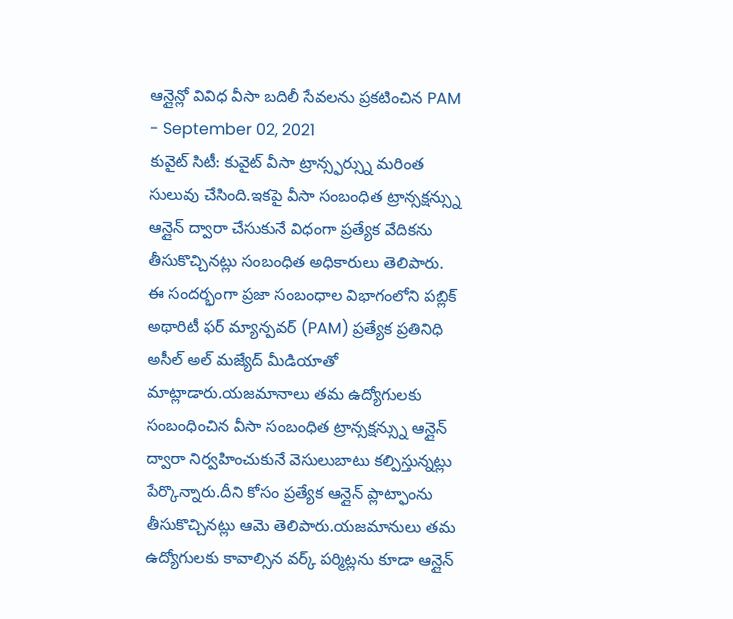ఆన్లైన్లో వివిధ వీసా బదిలీ సేవలను ప్రకటించిన PAM
- September 02, 2021
కువైట్ సిటీ: కువైట్ వీసా ట్రాన్స్ఫర్స్ను మరింత సులువు చేసింది.ఇకపై వీసా సంబంధిత ట్రాన్సక్షన్స్ను ఆన్లైన్ ద్వారా చేసుకునే విధంగా ప్రత్యేక వేదికను తీసుకొచ్చినట్లు సంబంధిత అధికారులు తెలిపారు. ఈ సందర్భంగా ప్రజా సంబంధాల విభాగంలోని పబ్లిక్ అథారిటీ ఫర్ మ్యాన్పవర్ (PAM) ప్రత్యేక ప్రతినిధి అసీల్ అల్ మజ్యేద్ మీడియాతో మాట్లాడారు.యజమానాలు తమ ఉద్యోగులకు సంబంధించిన వీసా సంబంధిత ట్రాన్సక్షన్స్ను ఆన్లైన్ ద్వారా నిర్వహించుకునే వెసులుబాటు కల్పిస్తున్నట్లు పేర్కొన్నారు.దీని కోసం ప్రత్యేక ఆన్లైన్ ప్లాట్ఫాంను తీసుకొచ్చినట్లు ఆమె తెలిపారు.యజమానులు తమ ఉద్యోగులకు కావాల్సిన వర్క్ పర్మిట్లను కూడా ఆన్లైన్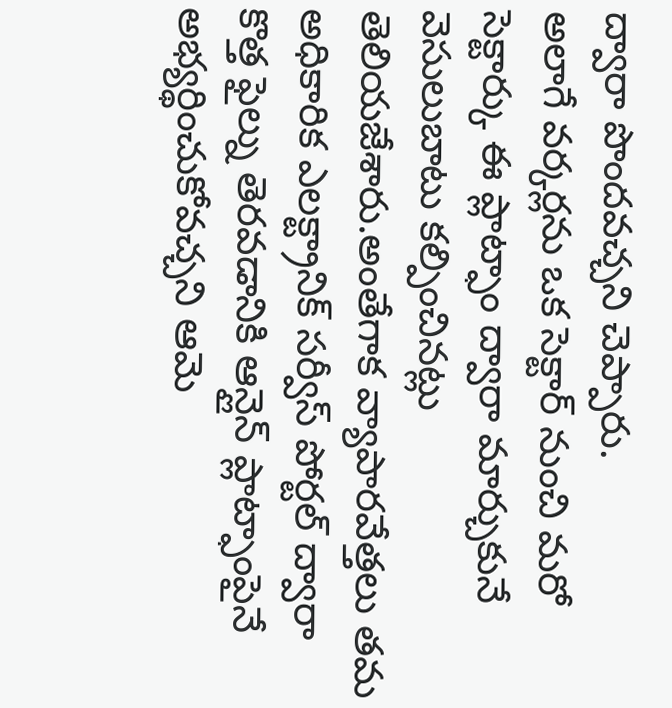ద్వారా పొందవచ్చని చెప్పారు.
అలాగే వర్కర్లను ఒక సెక్టార్ నుంచి మరో సెక్టార్కు ఈ ప్లాట్ఫాం ద్వారా మార్చుకునే వెసులుబాటు కల్పించినట్లు తెలియజేశారు.అంతేగాక వ్యాపారవేత్తలు తమ అధికారిక ఎలక్ట్రానిక్ సర్వీస్ పోర్టల్ ద్వారా కొత్త ఫైల్ను తెరవడానికి ఆన్లైన్ ప్లాట్ఫాంపైనే అభ్యర్థించుకోవచ్చని ఆమె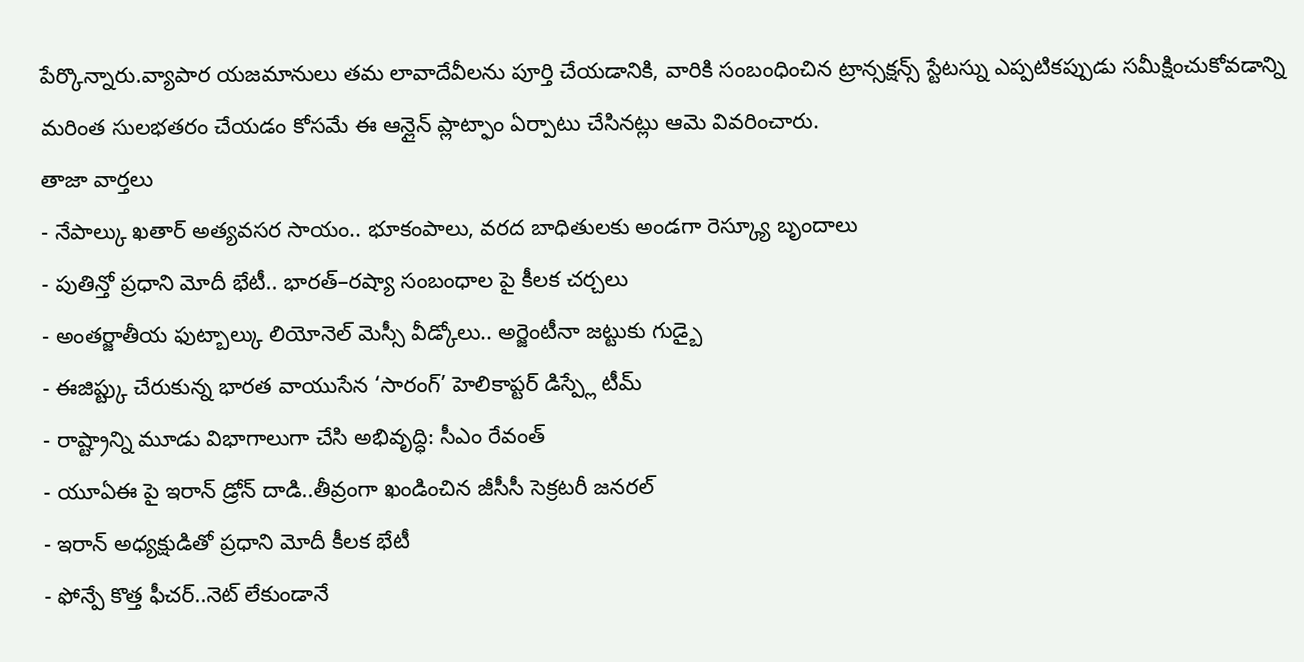పేర్కొన్నారు.వ్యాపార యజమానులు తమ లావాదేవీలను పూర్తి చేయడానికి, వారికి సంబంధించిన ట్రాన్సక్షన్స్ స్టేటస్ను ఎప్పటికప్పుడు సమీక్షించుకోవడాన్ని మరింత సులభతరం చేయడం కోసమే ఈ ఆన్లైన్ ప్లాట్ఫాం ఏర్పాటు చేసినట్లు ఆమె వివరించారు.
తాజా వార్తలు
- నేపాల్కు ఖతార్ అత్యవసర సాయం.. భూకంపాలు, వరద బాధితులకు అండగా రెస్క్యూ బృందాలు
- పుతిన్తో ప్రధాని మోదీ భేటీ.. భారత్–రష్యా సంబంధాల పై కీలక చర్చలు
- అంతర్జాతీయ ఫుట్బాల్కు లియోనెల్ మెస్సీ వీడ్కోలు.. అర్జెంటీనా జట్టుకు గుడ్బై
- ఈజిప్ట్కు చేరుకున్న భారత వాయుసేన ‘సారంగ్’ హెలికాప్టర్ డిస్ప్లే టీమ్
- రాష్ట్రాన్ని మూడు విభాగాలుగా చేసి అభివృద్ధి: సీఎం రేవంత్
- యూఏఈ పై ఇరాన్ డ్రోన్ దాడి..తీవ్రంగా ఖండించిన జీసీసీ సెక్రటరీ జనరల్
- ఇరాన్ అధ్యక్షుడితో ప్రధాని మోదీ కీలక భేటీ
- ఫోన్పే కొత్త ఫీచర్..నెట్ లేకుండానే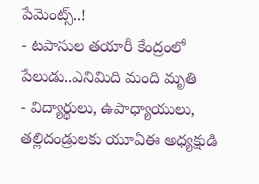పేమెంట్స్..!
- టపాసుల తయారీ కేంద్రంలో పేలుడు..ఎనిమిది మంది మృతి
- విద్యార్థులు, ఉపాధ్యాయులు, తల్లిదండ్రులకు యూఏఈ అధ్యక్షుడి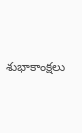శుభాకాంక్షలు